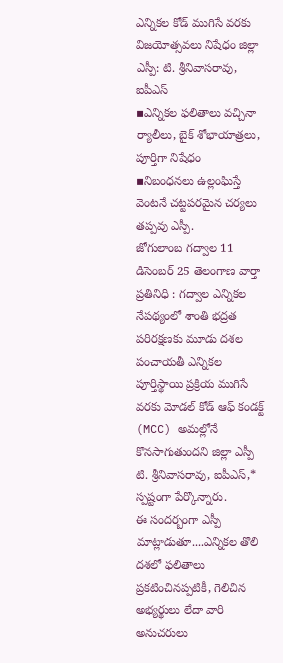ఎన్నికల కోడ్ ముగిసే వరకు విజయోత్సవలు నిషేధం జిల్లా ఎస్పీ: టి. శ్రీనివాసరావు, ఐపీఎస్
▪ఎన్నికల ఫలితాలు వచ్చినా ర్యాలీలు, బైక్ శోభాయాత్రలు, పూర్తిగా నిషేధం
▪నిబంధనలు ఉల్లంఘిస్తే వెంటనే చట్టపరమైన చర్యలు తప్పవు ఎస్పీ.
జోగులాంబ గద్వాల 11 డిసెంబర్ 25 తెలంగాణ వార్తా ప్రతినిధి : గద్వాల ఎన్నికల నేపథ్యంలో శాంతి భద్రత పరిరక్షణకు మూడు దశల పంచాయతీ ఎన్నికల పూర్తిస్థాయి ప్రక్రియ ముగిసే వరకు మోడల్ కోడ్ ఆఫ్ కండక్ట్ (MCC) అమల్లోనే కొనసాగుతుందని జిల్లా ఎస్పీ టి. శ్రీనివాసరావు, ఐపీఎస్,* స్పష్టంగా పేర్కొన్నారు.
ఈ సందర్బంగా ఎస్పీ మాట్లాడుతూ....ఎన్నికల తొలి దశలో ఫలితాలు ప్రకటించినప్పటికీ, గెలిచిన అభ్యర్థులు లేదా వారి అనుచరులు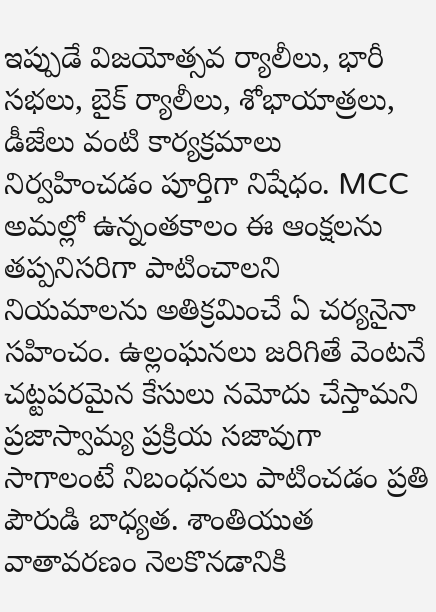ఇప్పుడే విజయోత్సవ ర్యాలీలు, భారీ సభలు, బైక్ ర్యాలీలు, శోభాయాత్రలు, డీజేలు వంటి కార్యక్రమాలు నిర్వహించడం పూర్తిగా నిషేధం. MCC అమల్లో ఉన్నంతకాలం ఈ ఆంక్షలను తప్పనిసరిగా పాటించాలని నియమాలను అతిక్రమించే ఏ చర్యనైనా సహించం. ఉల్లంఘనలు జరిగితే వెంటనే చట్టపరమైన కేసులు నమోదు చేస్తామని ప్రజాస్వామ్య ప్రక్రియ సజావుగా సాగాలంటే నిబంధనలు పాటించడం ప్రతి పౌరుడి బాధ్యత. శాంతియుత వాతావరణం నెలకొనడానికి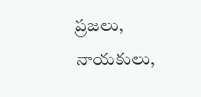ప్రజలు, నాయకులు,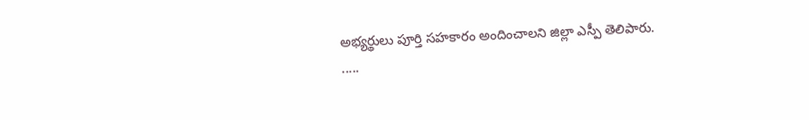అభ్యర్థులు పూర్తి సహకారం అందించాలని జిల్లా ఎస్పీ తెలిపారు.
.....